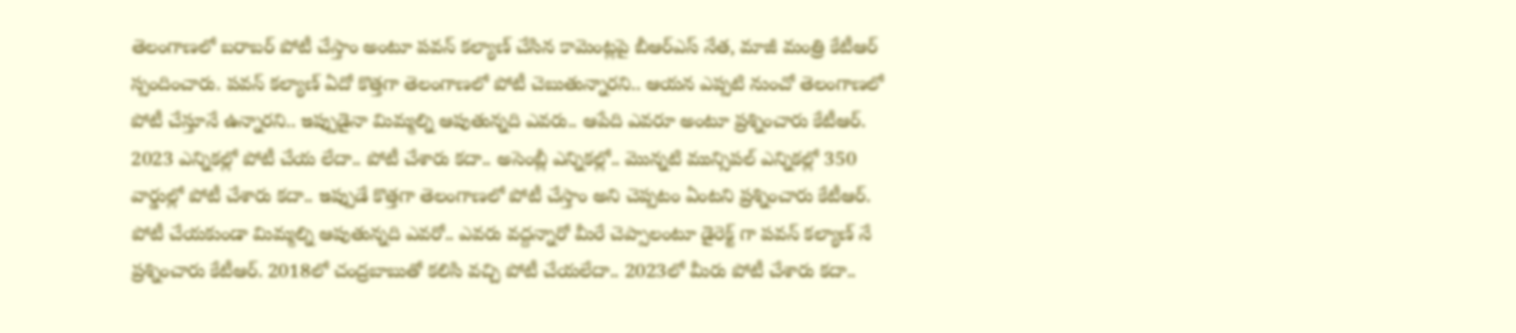తెలంగాణలో బరాబర్ పోటీ చేస్తాం అంటూ పవన్ కల్యాణ్ చేసిన కామెంట్లపై బీఆర్ఎస్ నేత, మాజీ మంత్రి కేటీఆర్ స్పందించారు. పవన్ కల్యాణ్ ఏదో కొత్తగా తెలంగాణలో పోటీ చెబుతున్నారని.. ఆయన ఎప్పటి నుంచో తెలంగాణలో పోటీ చేస్తూనే ఉన్నారని.. ఇప్పుడైనా మిమ్మల్ని ఆపుతున్నది ఎవరు.. ఆపేది ఎవరూ అంటూ ప్రశ్నించారు కేటీఆర్.
2023 ఎన్నికల్లో పోటీ చేయ లేదా.. పోటీ చేశారు కదా.. అసెంబ్లీ ఎన్నికల్లో.. మొన్నటి మున్సిపల్ ఎన్నికల్లో 350 వార్డుల్లో పోటీ చేశారు కదా.. ఇప్పుడే కొత్తగా తెలంగాణలో పోటీ చేస్తాం అని చెప్పటం ఏంటని ప్రశ్నించారు కేటీఆర్. పోటీ చేయకుండా మిమ్మల్ని ఆపుతున్నది ఎవరో.. ఎవరు వద్దన్నారో మీరే చెప్పాలంటూ డైరెక్ట్ గా పవన్ కల్యాణ్ నే ప్రశ్నించారు కేటీఆర్. 2018లో చంద్రబాబుతో కలిసి వచ్చి పోటీ చేయలేదా.. 2023లో మీరు పోటీ చేశారు కదా..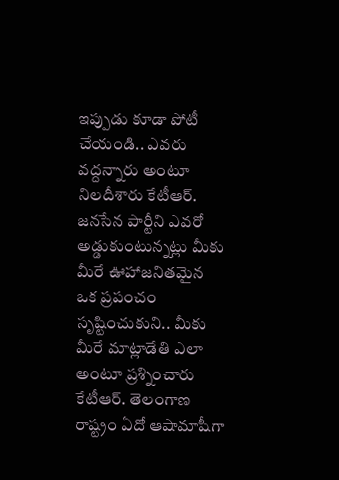ఇప్పుడు కూడా పోటీ చేయండి.. ఎవరు వద్దన్నారు అంటూ నిలదీశారు కేటీఆర్.
జనసేన పార్టీని ఎవరో అడ్డుకుంటున్నట్లు మీకు మీరే ఊహాజనితమైన ఒక ప్రపంచం సృష్టించుకుని.. మీకు మీరే మాట్లాడేతి ఎలా అంటూ ప్రశ్నించారు కేటీఆర్. తెలంగాణ రాష్ట్రం ఏదో ఆషామాషీగా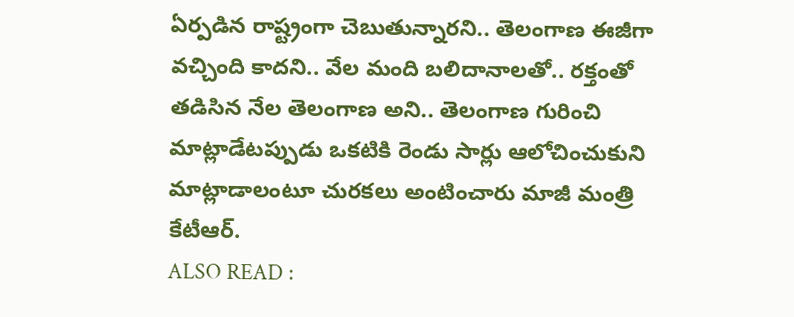ఏర్పడిన రాష్ట్రంగా చెబుతున్నారని.. తెలంగాణ ఈజీగా వచ్చింది కాదని.. వేల మంది బలిదానాలతో.. రక్తంతో తడిసిన నేల తెలంగాణ అని.. తెలంగాణ గురించి మాట్లాడేటప్పుడు ఒకటికి రెండు సార్లు ఆలోచించుకుని మాట్లాడాలంటూ చురకలు అంటించారు మాజీ మంత్రి కేటీఆర్.
ALSO READ :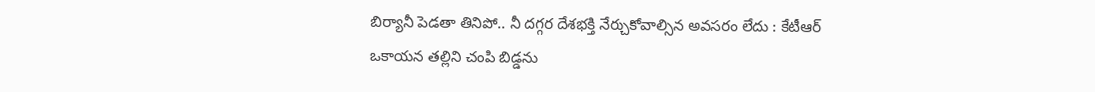బిర్యానీ పెడతా తినిపో.. నీ దగ్గర దేశభక్తి నేర్చుకోవాల్సిన అవసరం లేదు : కేటీఆర్
ఒకాయన తల్లిని చంపి బిడ్డను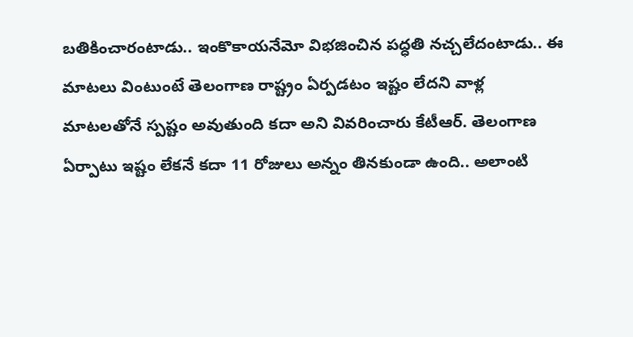బతికించారంటాడు.. ఇంకొకాయనేమో విభజించిన పద్ధతి నచ్చలేదంటాడు.. ఈ మాటలు వింటుంటే తెలంగాణ రాష్ట్రం ఏర్పడటం ఇష్టం లేదని వాళ్ల మాటలతోనే స్పష్టం అవుతుంది కదా అని వివరించారు కేటీఆర్. తెలంగాణ ఏర్పాటు ఇష్టం లేకనే కదా 11 రోజులు అన్నం తినకుండా ఉంది.. అలాంటి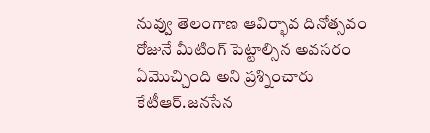నువ్వు తెలంగాణ ఆవిర్భావ దినోత్సవం రోజునే మీటింగ్ పెట్టాల్సిన అవసరం ఏమొచ్చింది అని ప్రశ్నించారు కేటీఆర్.జనసేన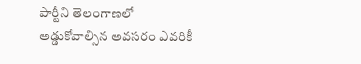పార్టీని తెలంగాణలో అడ్డుకోవాల్సిన అవసరం ఎవరికీ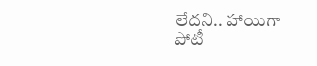లేదని.. హాయిగా పోటీ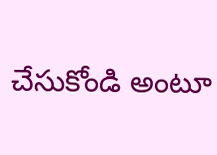చేసుకోండి అంటూ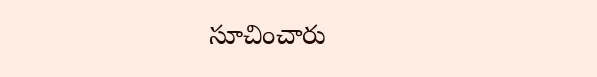సూచించారు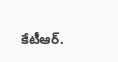కేటీఆర్.